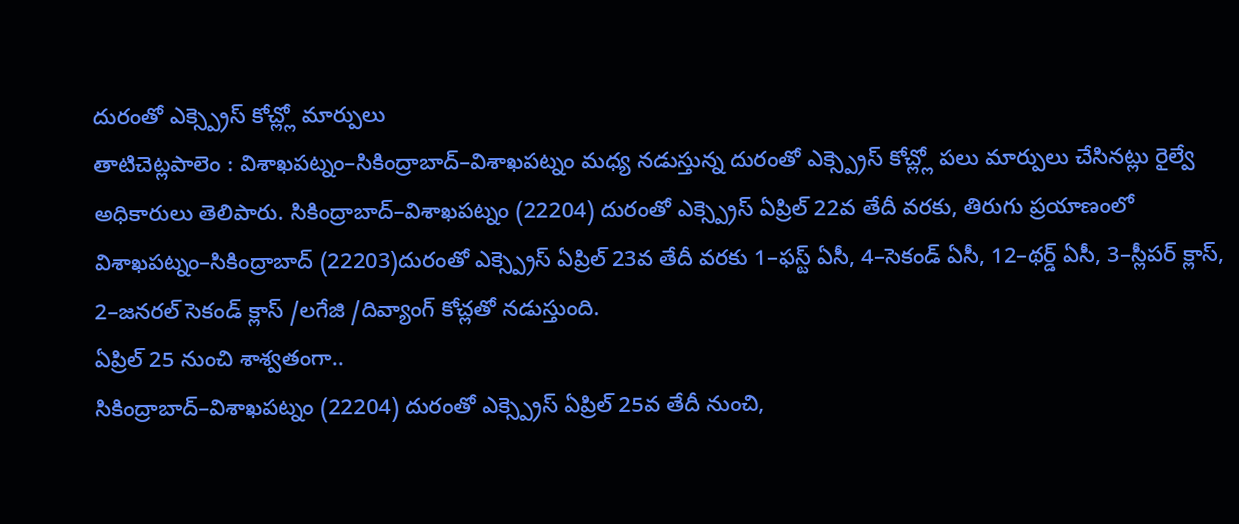దురంతో ఎక్స్ప్రెస్ కోచ్ల్లో మార్పులు
తాటిచెట్లపాలెం : విశాఖపట్నం–సికింద్రాబాద్–విశాఖపట్నం మధ్య నడుస్తున్న దురంతో ఎక్స్ప్రెస్ కోచ్ల్లో పలు మార్పులు చేసినట్లు రైల్వే అధికారులు తెలిపారు. సికింద్రాబాద్–విశాఖపట్నం (22204) దురంతో ఎక్స్ప్రెస్ ఏప్రిల్ 22వ తేదీ వరకు, తిరుగు ప్రయాణంలో విశాఖపట్నం–సికింద్రాబాద్ (22203)దురంతో ఎక్స్ప్రెస్ ఏప్రిల్ 23వ తేదీ వరకు 1–ఫస్ట్ ఏసీ, 4–సెకండ్ ఏసీ, 12–థర్డ్ ఏసీ, 3–స్లీపర్ క్లాస్, 2–జనరల్ సెకండ్ క్లాస్ /లగేజి /దివ్యాంగ్ కోచ్లతో నడుస్తుంది.
ఏప్రిల్ 25 నుంచి శాశ్వతంగా..
సికింద్రాబాద్–విశాఖపట్నం (22204) దురంతో ఎక్స్ప్రెస్ ఏప్రిల్ 25వ తేదీ నుంచి,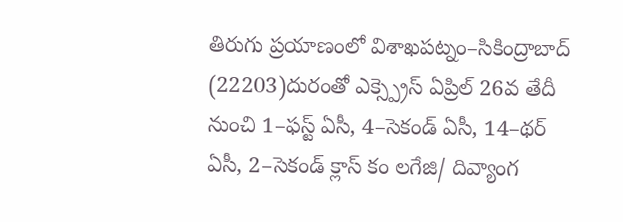తిరుగు ప్రయాణంలో విశాఖపట్నం–సికింద్రాబాద్ (22203)దురంతో ఎక్స్ప్రెస్ ఏప్రిల్ 26వ తేదీ నుంచి 1–ఫస్ట్ ఏసీ, 4–సెకండ్ ఏసీ, 14–థర్ ఏసీ, 2–సెకండ్ క్లాస్ కం లగేజి/ దివ్యాంగ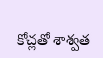కోచ్లతో శాశ్వత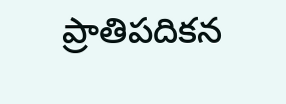ప్రాతిపదికన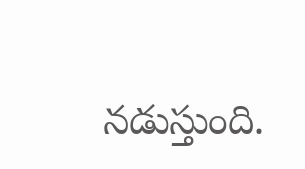నడుస్తుంది.